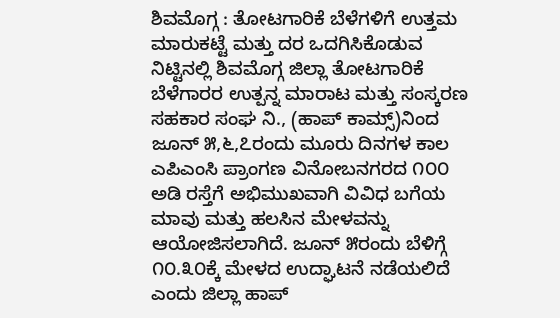ಶಿವಮೊಗ್ಗ : ತೋಟಗಾರಿಕೆ ಬೆಳೆಗಳಿಗೆ ಉತ್ತಮ ಮಾರುಕಟ್ಟೆ ಮತ್ತು ದರ ಒದಗಿಸಿಕೊಡುವ ನಿಟ್ಟಿನಲ್ಲಿ ಶಿವಮೊಗ್ಗ ಜಿಲ್ಲಾ ತೋಟಗಾರಿಕೆ ಬೆಳೆಗಾರರ ಉತ್ಪನ್ನ ಮಾರಾಟ ಮತ್ತು ಸಂಸ್ಕರಣ ಸಹಕಾರ ಸಂಘ ನಿ., (ಹಾಪ್ ಕಾಮ್ಸ್)ನಿಂದ ಜೂನ್ ೫,೬,೭ರಂದು ಮೂರು ದಿನಗಳ ಕಾಲ ಎಪಿಎಂಸಿ ಪ್ರಾಂಗಣ ವಿನೋಬನಗರದ ೧೦೦ ಅಡಿ ರಸ್ತೆಗೆ ಅಭಿಮುಖವಾಗಿ ವಿವಿಧ ಬಗೆಯ ಮಾವು ಮತ್ತು ಹಲಸಿನ ಮೇಳವನ್ನು ಆಯೋಜಿಸಲಾಗಿದೆ. ಜೂನ್ ೫ರಂದು ಬೆಳಿಗ್ಗೆ ೧೦.೩೦ಕ್ಕೆ ಮೇಳದ ಉದ್ಘಾಟನೆ ನಡೆಯಲಿದೆ ಎಂದು ಜಿಲ್ಲಾ ಹಾಪ್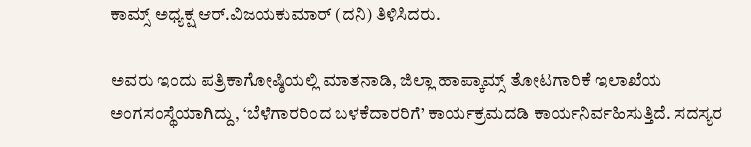ಕಾಮ್ಸ್ ಅಧ್ಯಕ್ಷ ಆರ್.ವಿಜಯಕುಮಾರ್ (ದನಿ) ತಿಳಿಸಿದರು.

ಅವರು ಇಂದು ಪತ್ರಿಕಾಗೋಷ್ಠಿಯಲ್ಲಿ ಮಾತನಾಡಿ, ಜಿಲ್ಲಾ ಹಾಪ್ಕಾಮ್ಸ್ ತೋಟಗಾರಿಕೆ ಇಲಾಖೆಯ ಅಂಗಸಂಸ್ಥೆಯಾಗಿದ್ದು, ‘ಬೆಳೆಗಾರರಿಂದ ಬಳಕೆದಾರರಿಗೆ’ ಕಾರ್ಯಕ್ರಮದಡಿ ಕಾರ್ಯನಿರ್ವಹಿಸುತ್ತಿದೆ. ಸದಸ್ಯರ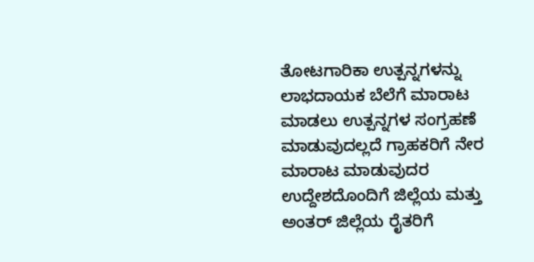ತೋಟಗಾರಿಕಾ ಉತ್ಪನ್ನಗಳನ್ನು ಲಾಭದಾಯಕ ಬೆಲೆಗೆ ಮಾರಾಟ ಮಾಡಲು ಉತ್ಪನ್ನಗಳ ಸಂಗ್ರಹಣೆ ಮಾಡುವುದಲ್ಲದೆ ಗ್ರಾಹಕರಿಗೆ ನೇರ ಮಾರಾಟ ಮಾಡುವುದರ ಉದ್ದೇಶದೊಂದಿಗೆ ಜಿಲ್ಲೆಯ ಮತ್ತು ಅಂತರ್ ಜಿಲ್ಲೆಯ ರೈತರಿಗೆ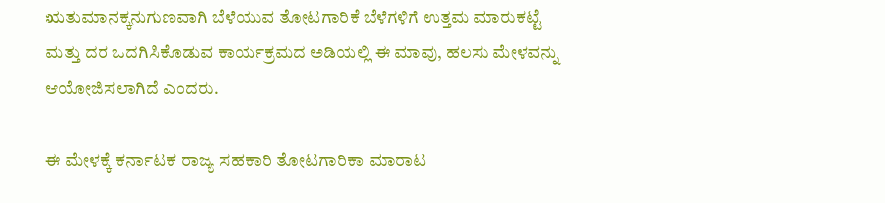ಋತುಮಾನಕ್ಕನುಗುಣವಾಗಿ ಬೆಳೆಯುವ ತೋಟಗಾರಿಕೆ ಬೆಳೆಗಳಿಗೆ ಉತ್ತಮ ಮಾರುಕಟ್ಟೆ ಮತ್ತು ದರ ಒದಗಿಸಿಕೊಡುವ ಕಾರ್ಯಕ್ರಮದ ಅಡಿಯಲ್ಲಿ ಈ ಮಾವು, ಹಲಸು ಮೇಳವನ್ನು ಆಯೋಜಿಸಲಾಗಿದೆ ಎಂದರು.

ಈ ಮೇಳಕ್ಕೆ ಕರ್ನಾಟಕ ರಾಜ್ಯ ಸಹಕಾರಿ ತೋಟಗಾರಿಕಾ ಮಾರಾಟ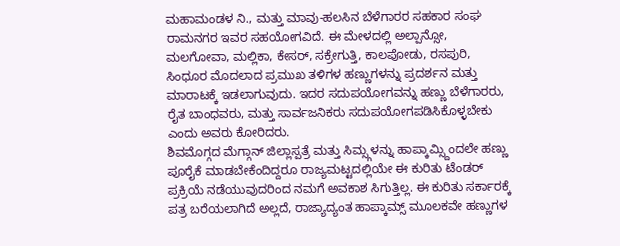ಮಹಾಮಂಡಳ ನಿ., ಮತ್ತು ಮಾವು-ಹಲಸಿನ ಬೆಳೆಗಾರರ ಸಹಕಾರ ಸಂಘ ರಾಮನಗರ ಇವರ ಸಹಯೋಗವಿದೆ. ಈ ಮೇಳದಲ್ಲಿ ಅಲ್ಪಾನ್ಸೋ, ಮಲಗೋವಾ, ಮಲ್ಲಿಕಾ, ಕೇಸರ್, ಸಕ್ರೇಗುತ್ತಿ, ಕಾಲಪೋಡು, ರಸಪುರಿ, ಸಿಂಧೂರ ಮೊದಲಾದ ಪ್ರಮುಖ ತಳಿಗಳ ಹಣ್ಣುಗಳನ್ನು ಪ್ರದರ್ಶನ ಮತ್ತು ಮಾರಾಟಕ್ಕೆ ಇಡಲಾಗುವುದು. ಇದರ ಸದುಪಯೋಗವನ್ನು ಹಣ್ಣು ಬೆಳೆಗಾರರು, ರೈತ ಬಾಂಧವರು, ಮತ್ತು ಸಾರ್ವಜನಿಕರು ಸದುಪಯೋಗಪಡಿಸಿಕೊಳ್ಳಬೇಕು ಎಂದು ಅವರು ಕೋರಿದರು.
ಶಿವಮೊಗ್ಗದ ಮೆಗ್ಗಾನ್ ಜಿಲ್ಲಾಸ್ಪತ್ರೆ ಮತ್ತು ಸಿಮ್ಸ್ಗಳನ್ನು ಹಾಪ್ಕಾಮ್ಸ್ದಿಂದಲೇ ಹಣ್ಣು ಪೂರೈಕೆ ಮಾಡಬೇಕೆಂದಿದ್ದರೂ ರಾಜ್ಯಮಟ್ಟದಲ್ಲಿಯೇ ಈ ಕುರಿತು ಟೆಂಡರ್ ಪ್ರಕ್ರಿಯೆ ನಡೆಯುವುದರಿಂದ ನಮಗೆ ಅವಕಾಶ ಸಿಗುತ್ತಿಲ್ಲ. ಈ ಕುರಿತು ಸರ್ಕಾರಕ್ಕೆ ಪತ್ರ ಬರೆಯಲಾಗಿದೆ ಅಲ್ಲದೆ, ರಾಜ್ಯಾದ್ಯಂತ ಹಾಪ್ಕಾಮ್ಸ್ ಮೂಲಕವೇ ಹಣ್ಣುಗಳ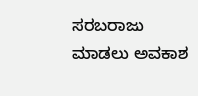ಸರಬರಾಜು ಮಾಡಲು ಅವಕಾಶ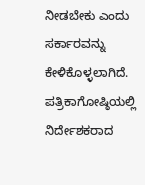ನೀಡಬೇಕು ಎಂದು ಸರ್ಕಾರವನ್ನು ಕೇಳಿಕೊಳ್ಳಲಾಗಿದೆ.
ಪತ್ರಿಕಾಗೋಷ್ಠಿಯಲ್ಲಿ ನಿರ್ದೇಶಕರಾದ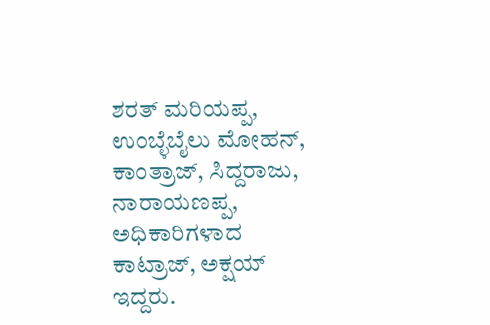ಶರತ್ ಮರಿಯಪ್ಪ, ಉಂಬ್ಳೆಬೈಲು ಮೋಹನ್, ಕಾಂತ್ರಾಜ್, ಸಿದ್ದರಾಜು, ನಾರಾಯಣಪ್ಪ, ಅಧಿಕಾರಿಗಳಾದ ಕಾಟ್ರಾಜ್, ಅಕ್ಷಯ್ ಇದ್ದರು.